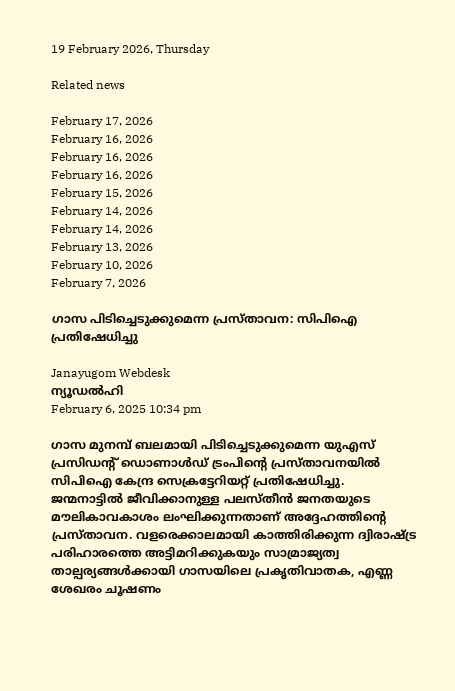19 February 2026, Thursday

Related news

February 17, 2026
February 16, 2026
February 16, 2026
February 16, 2026
February 15, 2026
February 14, 2026
February 14, 2026
February 13, 2026
February 10, 2026
February 7, 2026

ഗാസ പിടിച്ചെടുക്കുമെന്ന പ്രസ്താവന: സിപിഐ പ്രതിഷേധിച്ചു

Janayugom Webdesk
ന്യൂഡൽഹി
February 6, 2025 10:34 pm

ഗാസ മുനമ്പ് ബലമായി പിടിച്ചെടുക്കുമെന്ന യുഎസ് പ്രസിഡന്റ് ഡൊണാൾഡ് ട്രംപിന്റെ പ്രസ്താവനയിൽ സിപിഐ കേന്ദ്ര സെക്രട്ടേറിയറ്റ് പ്രതിഷേധിച്ചു. ജന്മനാട്ടിൽ ജീവിക്കാനുള്ള പലസ്തീൻ ജനതയുടെ മൗലികാവകാശം ലംഘിക്കുന്നതാണ് അദ്ദേഹത്തിന്റെ പ്രസ്താവന. വളരെക്കാലമായി കാത്തിരിക്കുന്ന ദ്വിരാഷ്ട്ര പരിഹാരത്തെ അട്ടിമറിക്കുകയും സാമ്രാജ്യത്വ താല്പര്യങ്ങൾക്കായി ഗാസയിലെ പ്രകൃതിവാതക, എണ്ണ ശേഖരം ചൂഷണം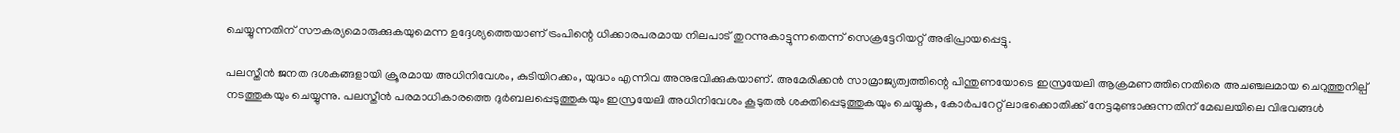ചെയ്യുന്നതിന് സൗകര്യമൊരുക്കുകയുമെന്ന ഉദ്ദേശ്യത്തെയാണ് ട്രംപിന്റെ ധിക്കാരപരമായ നിലപാട് തുറന്നുകാട്ടുന്നതെന്ന് സെക്രട്ടേറിയറ്റ് അഭിപ്രായപ്പെട്ടു.

പലസ്തീൻ ജനത ദശകങ്ങളായി ക്രൂരമായ അധിനിവേശം, കുടിയിറക്കം, യുദ്ധം എന്നിവ അനുഭവിക്കുകയാണ്. അമേരിക്കൻ സാമ്രാജ്യത്വത്തിന്റെ പിന്തുണയോടെ ഇസ്രയേലി ആക്രമണത്തിനെതിരെ അചഞ്ചലമായ ചെറുത്തുനില്പ് നടത്തുകയും ചെയ്യുന്നു. പലസ്തീൻ പരമാധികാരത്തെ ദുർബലപ്പെടുത്തുകയും ഇസ്രയേലി അധിനിവേശം കൂടുതൽ ശക്തിപ്പെടുത്തുകയും ചെയ്യുക, കോർപറേറ്റ് ലാഭക്കൊതിക്ക് നേട്ടമുണ്ടാക്കുന്നതിന് മേഖലയിലെ വിഭവങ്ങൾ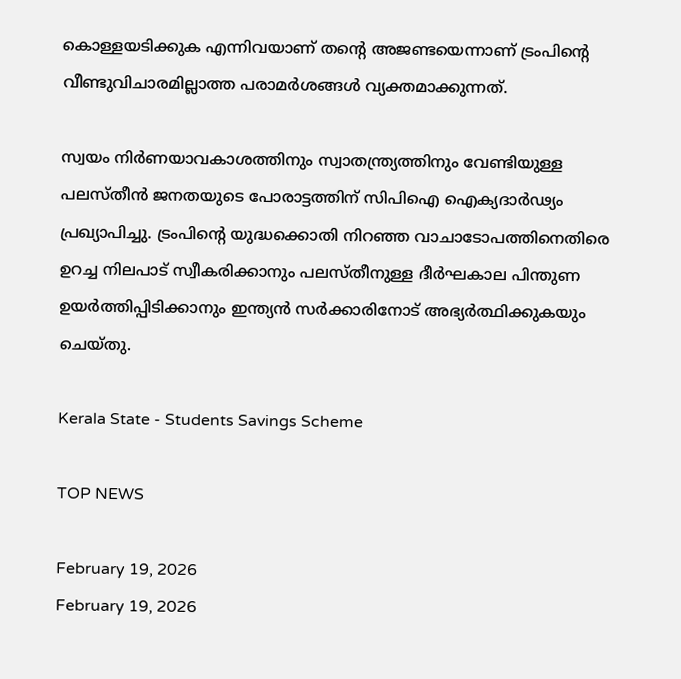കൊള്ളയടിക്കുക എന്നിവയാണ് തന്റെ അജണ്ടയെന്നാണ് ട്രംപിന്റെ വീണ്ടുവിചാരമില്ലാത്ത പരാമർശങ്ങൾ വ്യക്തമാക്കുന്നത്.

സ്വയം നിർണയാവകാശത്തിനും സ്വാതന്ത്ര്യത്തിനും വേണ്ടിയുള്ള പലസ്തീൻ ജനതയുടെ പോരാട്ടത്തിന് സിപിഐ ഐക്യദാർഢ്യം പ്രഖ്യാപിച്ചു. ട്രംപിന്റെ യുദ്ധക്കൊതി നിറഞ്ഞ വാചാടോപത്തിനെതിരെ ഉറച്ച നിലപാട് സ്വീകരിക്കാനും പലസ്തീനുള്ള ദീർഘകാല പിന്തുണ ഉയർത്തിപ്പിടിക്കാനും ഇന്ത്യൻ സർക്കാരിനോട് അഭ്യർത്ഥിക്കുകയും ചെയ്തു.

Kerala State - Students Savings Scheme

TOP NEWS

February 19, 2026
February 19, 2026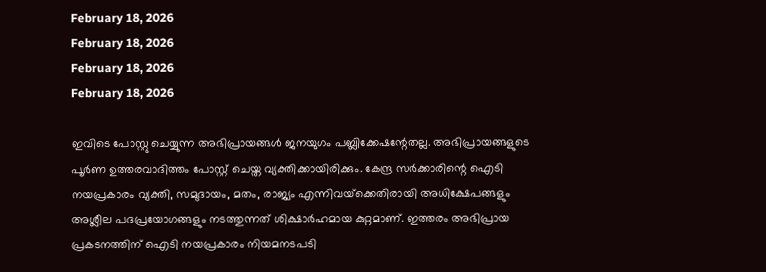February 18, 2026
February 18, 2026
February 18, 2026
February 18, 2026

ഇവിടെ പോസ്റ്റു ചെയ്യുന്ന അഭിപ്രായങ്ങള്‍ ജനയുഗം പബ്ലിക്കേഷന്റേതല്ല. അഭിപ്രായങ്ങളുടെ പൂര്‍ണ ഉത്തരവാദിത്തം പോസ്റ്റ് ചെയ്ത വ്യക്തിക്കായിരിക്കും. കേന്ദ്ര സര്‍ക്കാരിന്റെ ഐടി നയപ്രകാരം വ്യക്തി, സമുദായം, മതം, രാജ്യം എന്നിവയ്‌ക്കെതിരായി അധിക്ഷേപങ്ങളും അശ്ലീല പദപ്രയോഗങ്ങളും നടത്തുന്നത് ശിക്ഷാര്‍ഹമായ കുറ്റമാണ്. ഇത്തരം അഭിപ്രായ പ്രകടനത്തിന് ഐടി നയപ്രകാരം നിയമനടപടി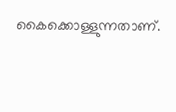കൈക്കൊള്ളുന്നതാണ്.